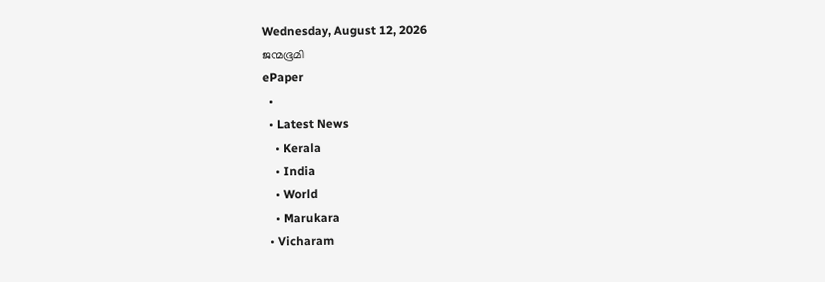Wednesday, August 12, 2026
ജന്മഭൂമി
ePaper
  •
  • Latest News
    • Kerala
    • India
    • World
    • Marukara
  • Vicharam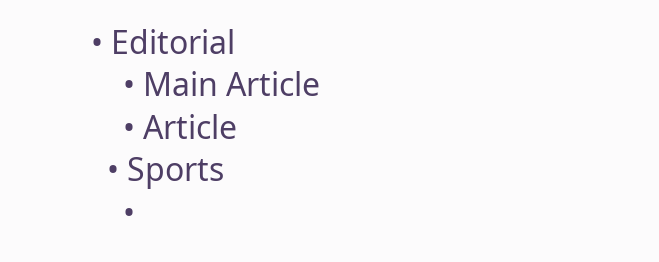• Editorial
    • Main Article
    • Article
  • Sports
    •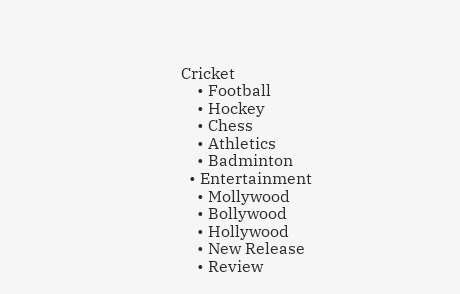Cricket
    • Football
    • Hockey
    • Chess
    • Athletics
    • Badminton
  • Entertainment
    • Mollywood
    • Bollywood
    • Hollywood
    • New Release
    • Review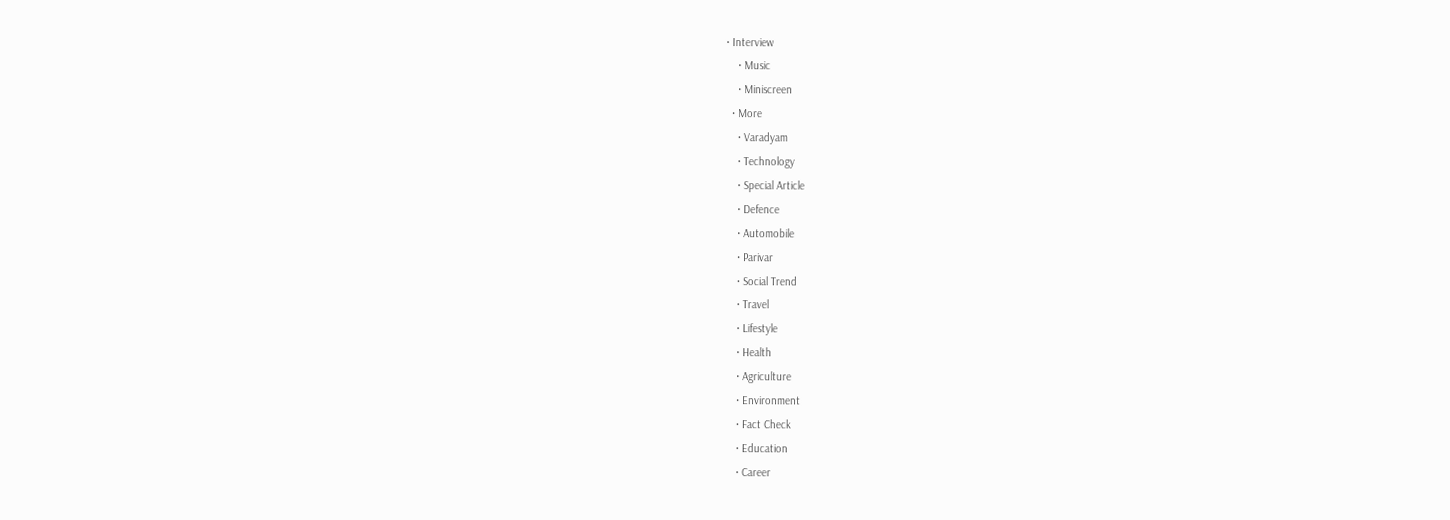• Interview
    • Music
    • Miniscreen
  • More
    • Varadyam
    • Technology
    • Special Article
    • Defence
    • Automobile
    • Parivar
    • Social Trend
    • Travel
    • Lifestyle
    • Health
    • Agriculture
    • Environment
    • Fact Check
    • Education
    • Career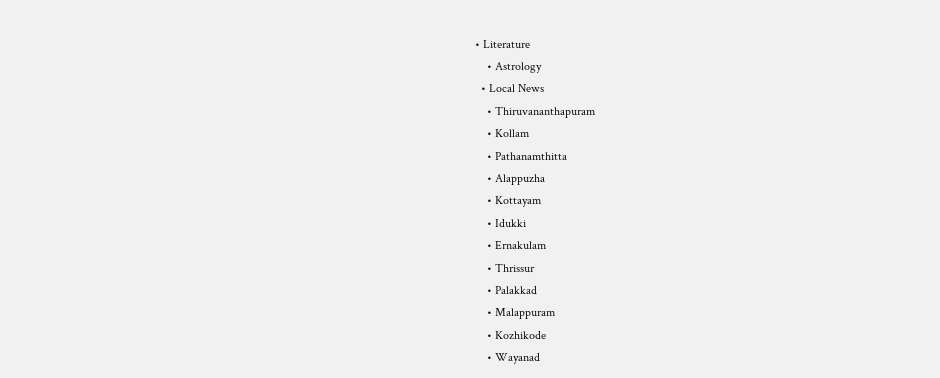• Literature
    • Astrology
  • Local News
    • Thiruvananthapuram
    • Kollam
    • Pathanamthitta
    • Alappuzha
    • Kottayam
    • Idukki
    • Ernakulam
    • Thrissur
    • Palakkad
    • Malappuram
    • Kozhikode
    • Wayanad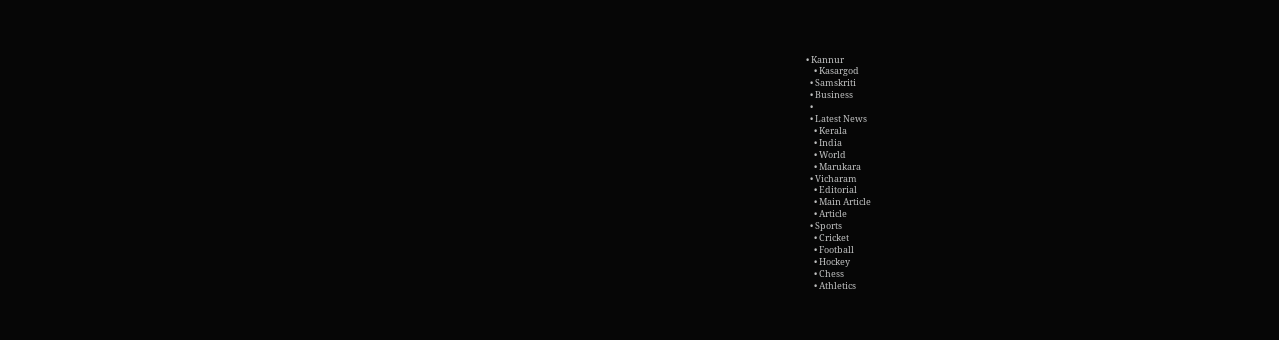• Kannur
    • Kasargod
  • Samskriti
  • Business
  •
  • Latest News
    • Kerala
    • India
    • World
    • Marukara
  • Vicharam
    • Editorial
    • Main Article
    • Article
  • Sports
    • Cricket
    • Football
    • Hockey
    • Chess
    • Athletics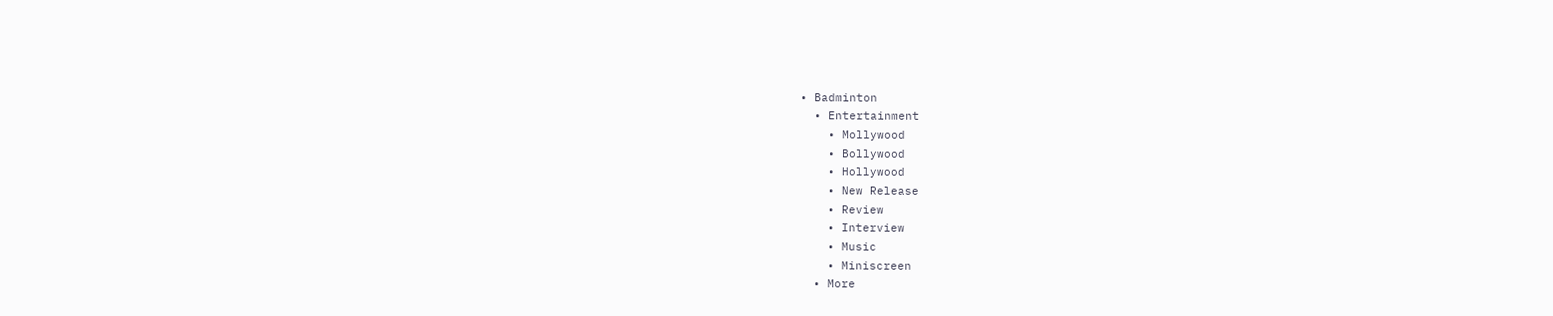• Badminton
  • Entertainment
    • Mollywood
    • Bollywood
    • Hollywood
    • New Release
    • Review
    • Interview
    • Music
    • Miniscreen
  • More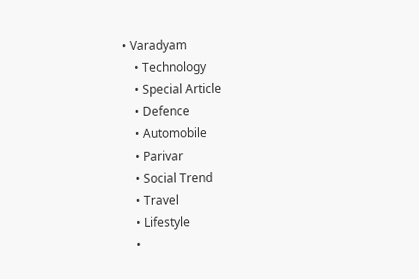• Varadyam
    • Technology
    • Special Article
    • Defence
    • Automobile
    • Parivar
    • Social Trend
    • Travel
    • Lifestyle
    •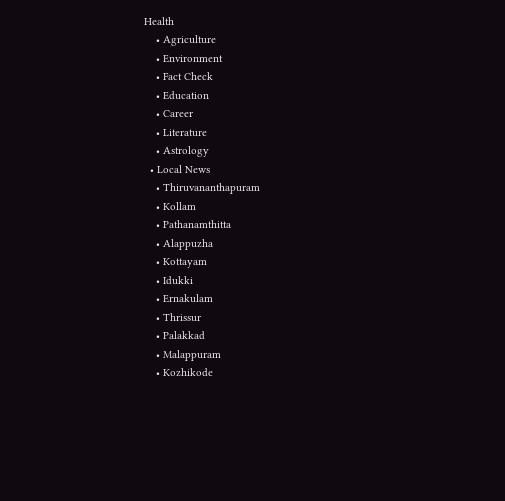Health
    • Agriculture
    • Environment
    • Fact Check
    • Education
    • Career
    • Literature
    • Astrology
  • Local News
    • Thiruvananthapuram
    • Kollam
    • Pathanamthitta
    • Alappuzha
    • Kottayam
    • Idukki
    • Ernakulam
    • Thrissur
    • Palakkad
    • Malappuram
    • Kozhikode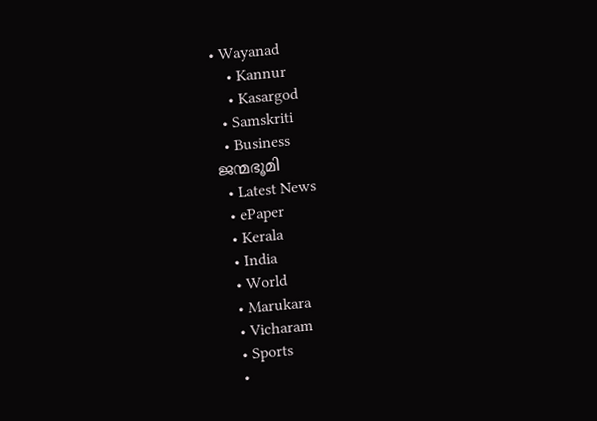• Wayanad
    • Kannur
    • Kasargod
  • Samskriti
  • Business
ജന്മഭൂമി
  • Latest News
  • ePaper
  • Kerala
  • India
  • World
  • Marukara
  • Vicharam
  • Sports
  •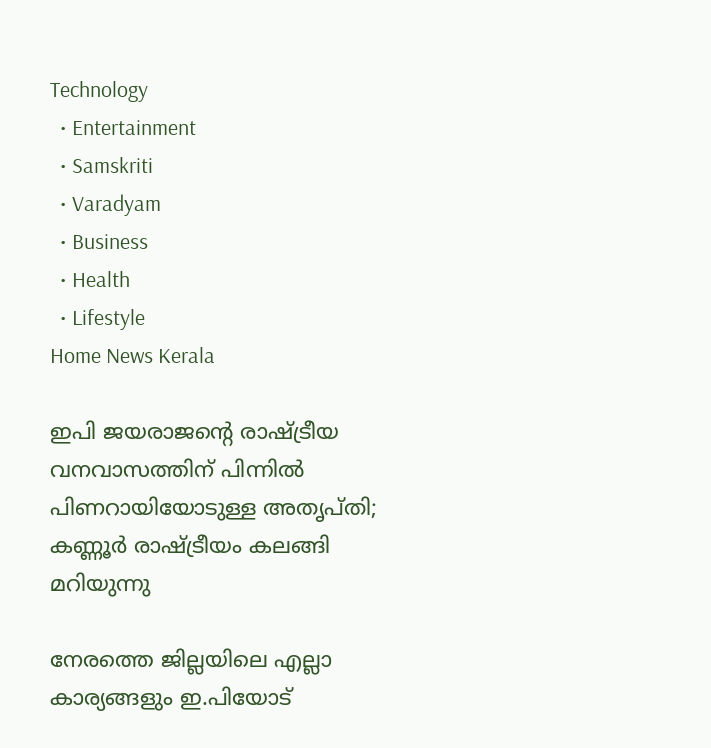Technology
  • Entertainment
  • Samskriti
  • Varadyam
  • Business
  • Health
  • Lifestyle
Home News Kerala

ഇപി ജയരാജന്റെ രാഷ്‌ട്രീയ വനവാസത്തിന് പിന്നില്‍ പിണറായിയോടുള്ള അതൃപ്തി; കണ്ണൂര്‍ രാഷ്‌ട്രീയം കലങ്ങി മറിയുന്നു

നേരത്തെ ജില്ലയിലെ എല്ലാ കാര്യങ്ങളും ഇ.പിയോട്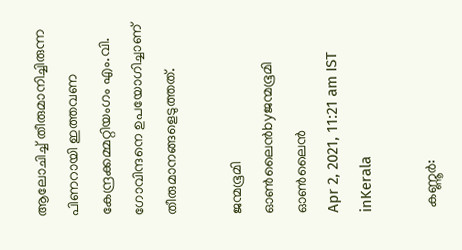ആലോചിച്ച് തീരുമാനിച്ചിരുന്ന പിണറായി ഇത്തവണ കേന്ദ്രക്കമ്മറ്റിയംഗം എം.വി. ഗോവിന്ദനെ ഉപയോഗിച്ചാണ് തീരുമാനങ്ങളെടുത്തത്.

ജന്മഭൂമി ഓണ്‍ലൈന്‍byജന്മഭൂമി ഓണ്‍ലൈന്‍
Apr 2, 2021, 11:21 am IST
inKerala

 കണ്ണൂര്‍: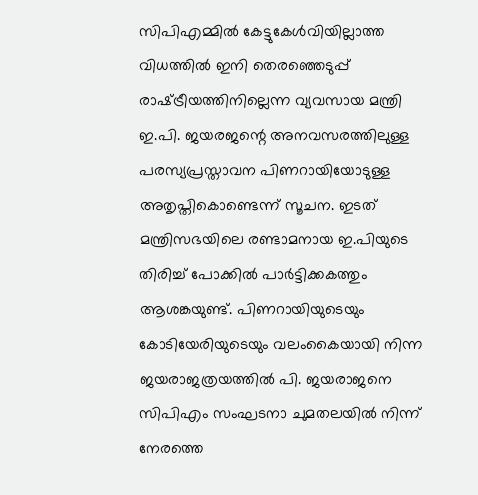സിപിഎമ്മില്‍ കേട്ടുകേള്‍വിയില്ലാത്ത വിധത്തില്‍ ഇനി തെരഞ്ഞെടുപ്പ് രാഷ്‌ട്രീയത്തിനില്ലെന്ന വ്യവസായ മന്ത്രി ഇ.പി. ജയരജന്റെ അനവസരത്തിലുള്ള പരസ്യപ്രസ്താവന പിണറായിയോടുള്ള അതൃപ്തികൊണ്ടെന്ന് സൂചന. ഇടത് മന്ത്രിസഭയിലെ രണ്ടാമനായ ഇ.പിയുടെ തിരിച്ച് പോക്കില്‍ പാര്‍ട്ടിക്കകത്തും ആശങ്കയുണ്ട്. പിണറായിയുടെയും കോടിയേരിയുടെയും വലംകൈയായി നിന്ന ജയരാജത്രയത്തില്‍ പി. ജയരാജനെ സിപിഎം സംഘടനാ ചുമതലയില്‍ നിന്ന് നേരത്തെ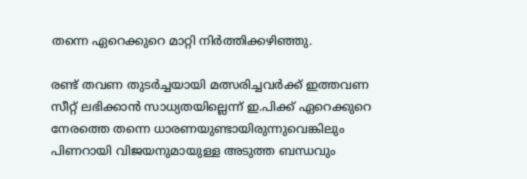തന്നെ ഏറെക്കുറെ മാറ്റി നിര്‍ത്തിക്കഴിഞ്ഞു.

രണ്ട് തവണ തുടര്‍ച്ചയായി മത്സരിച്ചവര്‍ക്ക് ഇത്തവണ സീറ്റ് ലഭിക്കാന്‍ സാധ്യതയില്ലെന്ന് ഇ.പിക്ക് ഏറെക്കുറെ നേരത്തെ തന്നെ ധാരണയുണ്ടായിരുന്നുവെങ്കിലും പിണറായി വിജയനുമായുള്ള അടുത്ത ബന്ധവും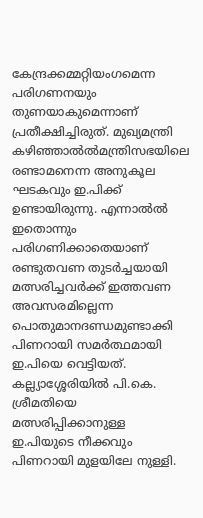കേന്ദ്രക്കമ്മറ്റിയംഗമെന്ന പരിഗണനയും തുണയാകുമെന്നാണ് പ്രതീക്ഷിച്ചിരുത്. മുഖ്യമന്ത്രി കഴിഞ്ഞാല്‍ല്‍മന്ത്രിസഭയിലെ രണ്ടാമനെന്ന അനുകൂല ഘടകവും ഇ.പിക്ക് ഉണ്ടായിരുന്നു. എന്നാല്‍ല്‍ ഇതൊന്നും പരിഗണിക്കാതെയാണ് രണ്ടുതവണ തുടര്‍ച്ചയായി മത്സരിച്ചവര്‍ക്ക് ഇത്തവണ അവസരമില്ലെന്ന പൊതുമാനദണ്ഡമുണ്ടാക്കി പിണറായി സമര്‍ത്ഥമായി ഇ.പിയെ വെട്ടിയത്. കല്ല്യാശ്ശേരിയില്‍ പി.കെ. ശ്രീമതിയെ മത്സരിപ്പിക്കാനുള്ള ഇ.പിയുടെ നീക്കവും പിണറായി മുളയിലേ നുള്ളി.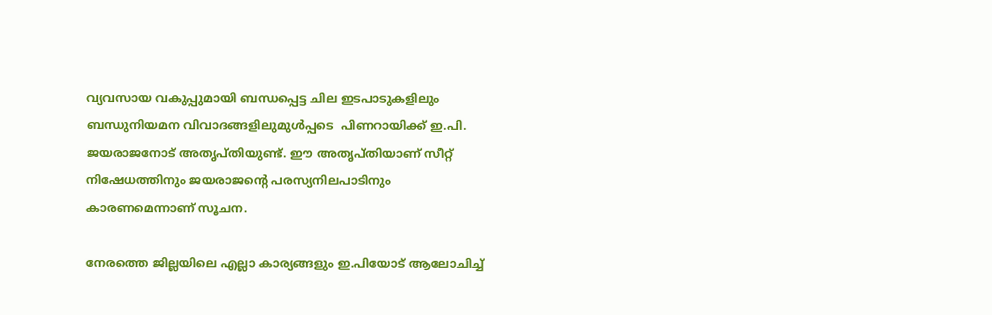വ്യവസായ വകുപ്പുമായി ബന്ധപ്പെട്ട ചില ഇടപാടുകളിലും ബന്ധുനിയമന വിവാദങ്ങളിലുമുള്‍പ്പടെ  പിണറായിക്ക് ഇ.പി. ജയരാജനോട് അതൃപ്തിയുണ്ട്. ഈ അതൃപ്തിയാണ് സീറ്റ് നിഷേധത്തിനും ജയരാജന്റെ പരസ്യനിലപാടിനും കാരണമെന്നാണ് സൂചന.

നേരത്തെ ജില്ലയിലെ എല്ലാ കാര്യങ്ങളും ഇ.പിയോട് ആലോചിച്ച്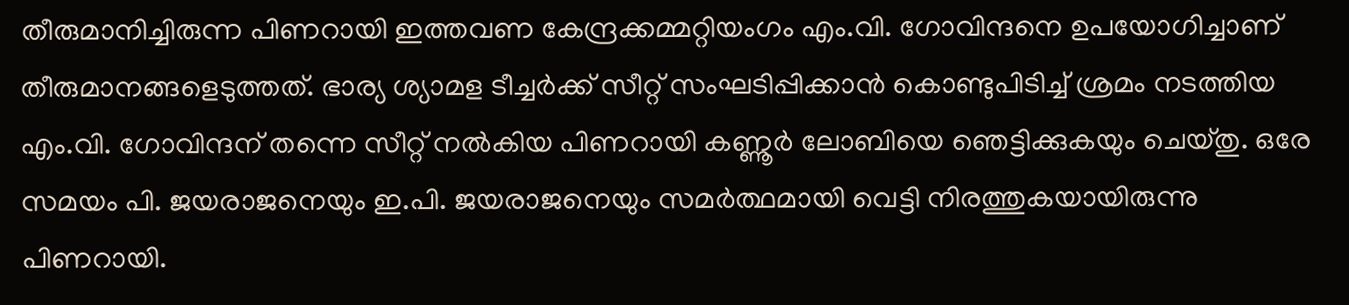തീരുമാനിച്ചിരുന്ന പിണറായി ഇത്തവണ കേന്ദ്രക്കമ്മറ്റിയംഗം എം.വി. ഗോവിന്ദനെ ഉപയോഗിച്ചാണ് തീരുമാനങ്ങളെടുത്തത്. ഭാര്യ ശ്യാമള ടീച്ചര്‍ക്ക് സീറ്റ് സംഘടിപ്പിക്കാന്‍ കൊണ്ടുപിടിച്ച് ശ്രമം നടത്തിയ എം.വി. ഗോവിന്ദന് തന്നെ സീറ്റ് നല്‍കിയ പിണറായി കണ്ണൂര്‍ ലോബിയെ ഞെട്ടിക്കുകയും ചെയ്തു. ഒരേ സമയം പി. ജയരാജനെയും ഇ.പി. ജയരാജനെയും സമര്‍ത്ഥമായി വെട്ടി നിരത്തുകയായിരുന്നു പിണറായി.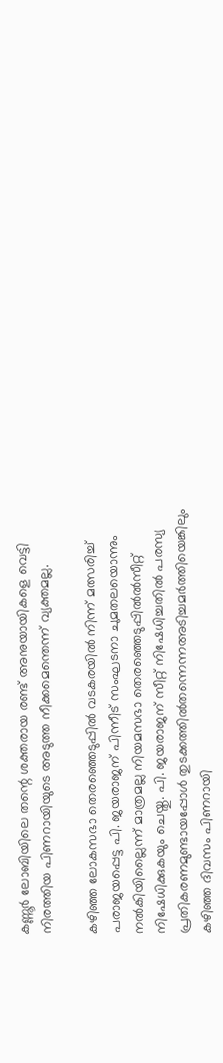കണ്ണൂര്‍ ലോബിയിലെ തന്റെ ശക്തരായ രണ്ട് അനുയായികളെ വെട്ടി നിരത്തിയ പിണറായിയുടെ അടുത്ത നീക്കമെന്തെന്ന് വ്യക്തമല്ല.

കഴിഞ്ഞ ലോകസഭാ തെരഞ്ഞെടുപ്പില്‍ വടകരയില്‍ നിന്ന് മത്സരിച്ച് പരാജയപ്പെട്ട പി. ജയരാജന് പിന്നീട് സംഘടനാ ചുമതലയൊന്നും നല്‍കിയില്ലൈന്ന് മാത്രമല്ല നിയമസഭാ തെരഞ്ഞെടുപ്പില്‍ല്‍സീറ്റ് നിഷേധിക്കുകയും ചെയ്തു. പി. ജയരാജന് സീറ്റ് നിഷേധിച്ചതില്‍ പരസ്യ പ്രതികരണമുണ്ടായപ്പോള്‍ തുടക്കത്തില്‍തന്നെന്നഅടിച്ചമര്‍ത്തിയെങ്കിലും കഴിഞ്ഞ ദിവസം പിണറായി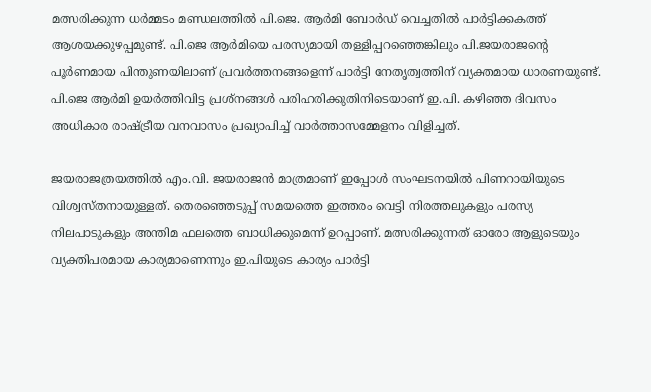മത്സരിക്കുന്ന ധര്‍മ്മടം മണ്ഡലത്തില്‍ പി.ജെ. ആര്‍മി ബോര്‍ഡ് വെച്ചതില്‍ പാര്‍ട്ടിക്കകത്ത് ആശയക്കുഴപ്പമുണ്ട്. പി.ജെ ആര്‍മിയെ പരസ്യമായി തള്ളിപ്പറഞ്ഞെങ്കിലും പി.ജയരാജന്റെ പൂര്‍ണമായ പിന്തുണയിലാണ് പ്രവര്‍ത്തനങ്ങളെന്ന് പാര്‍ട്ടി നേതൃത്വത്തിന് വ്യക്തമായ ധാരണയുണ്ട്. പി.ജെ ആര്‍മി ഉയര്‍ത്തിവിട്ട പ്രശ്‌നങ്ങള്‍ പരിഹരിക്കുതിനിടെയാണ് ഇ.പി. കഴിഞ്ഞ ദിവസം അധികാര രാഷ്‌ട്രീയ വനവാസം പ്രഖ്യാപിച്ച് വാര്‍ത്താസമ്മേളനം വിളിച്ചത്.

ജയരാജത്രയത്തില്‍ എം.വി. ജയരാജന്‍ മാത്രമാണ് ഇപ്പോള്‍ സംഘടനയില്‍ പിണറായിയുടെ വിശ്വസ്തനായുള്ളത്. തെരഞ്ഞെടുപ്പ് സമയത്തെ ഇത്തരം വെട്ടി നിരത്തലുകളും പരസ്യ നിലപാടുകളും അന്തിമ ഫലത്തെ ബാധിക്കുമെന്ന് ഉറപ്പാണ്. മത്സരിക്കുന്നത് ഓരോ ആളുടെയും വ്യക്തിപരമായ കാര്യമാണെന്നും ഇ.പിയുടെ കാര്യം പാര്‍ട്ടി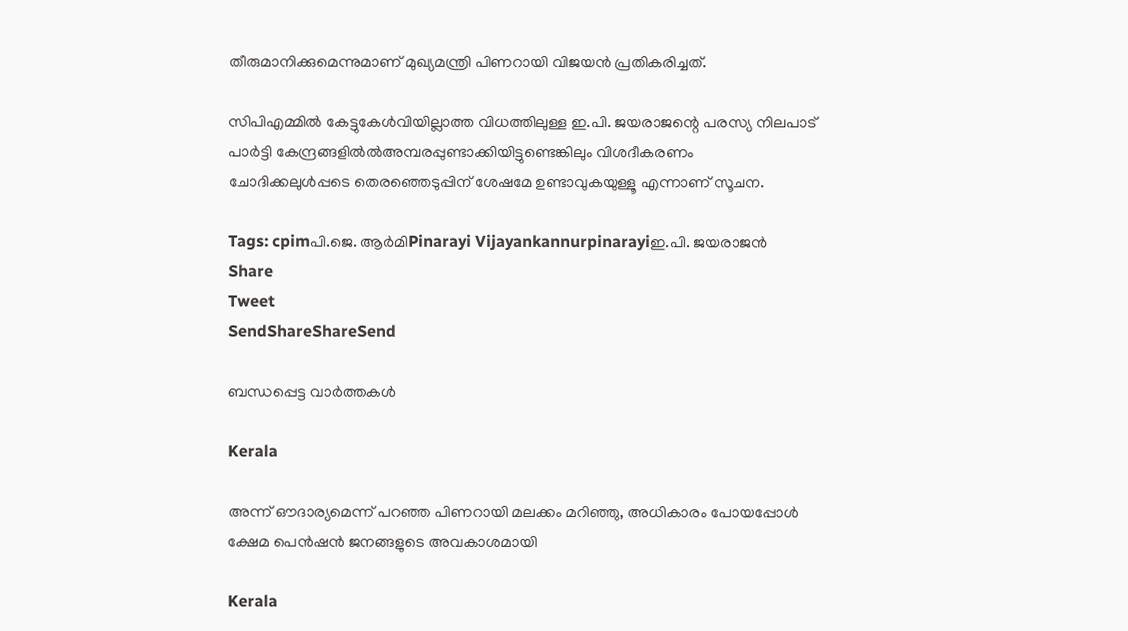തീരുമാനിക്കുമെന്നുമാണ് മുഖ്യമന്ത്രി പിണറായി വിജയന്‍ പ്രതികരിച്ചത്.

സിപിഎമ്മില്‍ കേട്ടുകേള്‍വിയില്ലാത്ത വിധത്തിലുള്ള ഇ.പി. ജയരാജന്റെ പരസ്യ നിലപാട് പാര്‍ട്ടി കേന്ദ്രങ്ങളില്‍ല്‍അമ്പരപ്പുണ്ടാക്കിയിട്ടുണ്ടെങ്കിലും വിശദീകരണം ചോദിക്കലുള്‍പ്പടെ തെരഞ്ഞെടുപ്പിന് ശേഷമേ ഉണ്ടാവുകയുള്ളൂ എന്നാണ് സൂചന.

Tags: cpimപി.ജെ. ആര്‍മിPinarayi Vijayankannurpinarayiഇ.പി. ജയരാജന്‍
Share
Tweet
SendShareShareSend

ബന്ധപ്പെട്ട വാര്‍ത്തകള്‍

Kerala

അന്ന് ഔദാര്യമെന്ന് പറഞ്ഞ പിണറായി മലക്കം മറിഞ്ഞു, അധികാരം പോയപ്പോള്‍ ക്ഷേമ പെന്‍ഷന്‍ ജനങ്ങളുടെ അവകാശമായി

Kerala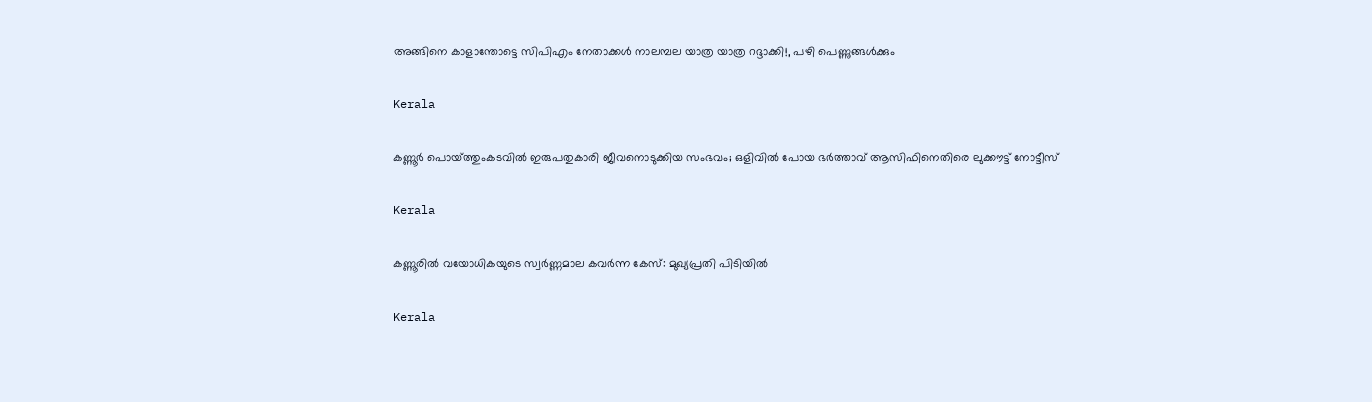അങ്ങിനെ കാളാന്തോട്ടെ സിപിഎം നേതാക്കള്‍ നാലമ്പല യാത്ര യാത്ര റദ്ദാക്കി!, പഴി പെണ്ണുങ്ങള്‍ക്കും

Kerala

കണ്ണൂർ പൊയ്‌ത്തുംകടവിൽ ഇരുപതുകാരി ജീവനൊടുക്കിയ സംഭവം; ഒളിവിൽ പോയ ഭർത്താവ് ആസിഫിനെതിരെ ലുക്കൗട്ട് നോട്ടീസ്

Kerala

കണ്ണൂരിൽ വയോധികയുടെ സ്വർണ്ണമാല കവർന്ന കേസ്: മുഖ്യപ്രതി പിടിയിൽ

Kerala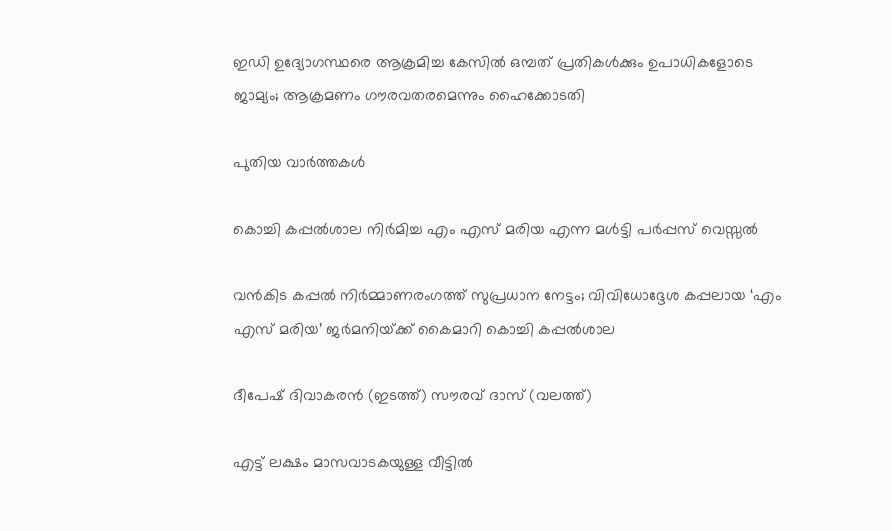ഇഡി ഉദ്യോഗസ്ഥരെ ആക്രമിച്ച കേസിൽ ഒമ്പത് പ്രതികള്‍ക്കും ഉപാധികളോടെ ജാമ്യം; ആക്രമണം ഗൗരവതരമെന്നും ഹൈക്കോടതി

പുതിയ വാര്‍ത്തകള്‍

കൊച്ചി കപ്പൽശാല നിർമിച്ച എം എസ് മരിയ എന്ന മൾട്ടി പർപ്പസ് വെസ്സൽ

വൻകിട കപ്പൽ നിർമ്മാണരംഗത്ത് സുപ്രധാന നേട്ടം; വിവിധോദ്ദേശ കപ്പലായ ‘എം എസ് മരിയ’ ജർമനിയ്‌ക്ക് കൈമാറി കൊച്ചി കപ്പൽശാല

ദീപേഷ് ദിവാകരന്‍ (ഇടത്ത്) സൗരവ് ദാസ് (വലത്ത്)

എട്ട് ലക്ഷം മാസവാടകയുള്ള വീട്ടില്‍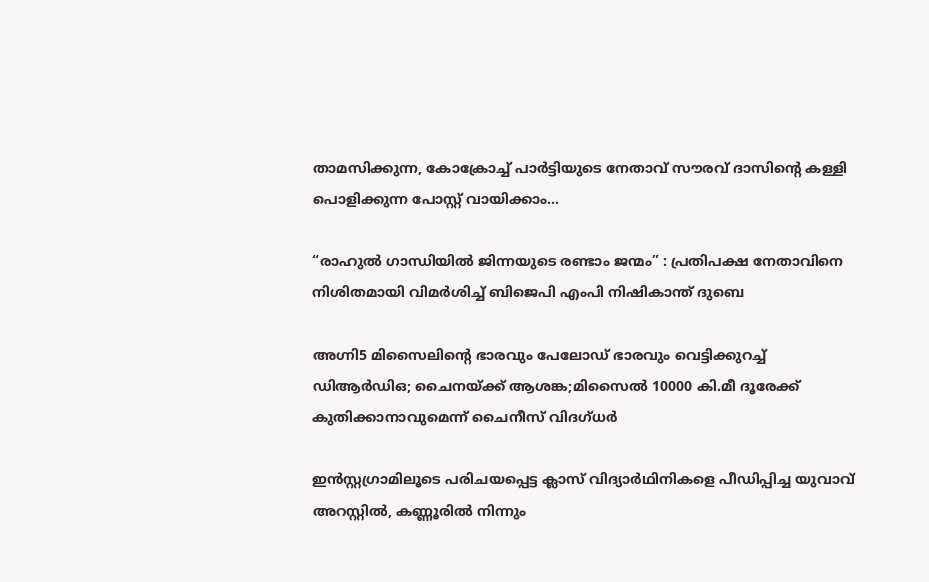താമസിക്കുന്ന, കോക്രോച്ച് പാര്‍ട്ടിയുടെ നേതാവ് സൗരവ് ദാസിന്റെ കള്ളി പൊളിക്കുന്ന പോസ്റ്റ് വായിക്കാം…

“രാഹുൽ ഗാന്ധിയിൽ ജിന്നയുടെ രണ്ടാം ജന്മം” : പ്രതിപക്ഷ നേതാവിനെ നിശിതമായി വിമർശിച്ച് ബിജെപി എംപി നിഷികാന്ത് ദുബെ

അഗ്നി5 മിസൈലിന്റെ ഭാരവും പേലോഡ് ഭാരവും വെട്ടിക്കുറച്ച് ഡിആര്‍ഡിഒ; ചൈനയ്‌ക്ക് ആശങ്ക;മിസൈല്‍ 10000 കി.മീ ദൂരേക്ക് കുതിക്കാനാവുമെന്ന് ചൈനീസ് വിദഗ്ധര്‍

ഇന്‍സ്റ്റഗ്രാമിലൂടെ പരിചയപ്പെട്ട ക്ലാസ് വിദ്യാര്‍ഥിനികളെ പീഡിപ്പിച്ച യുവാവ് അറസ്റ്റില്‍, കണ്ണൂരില്‍ നിന്നും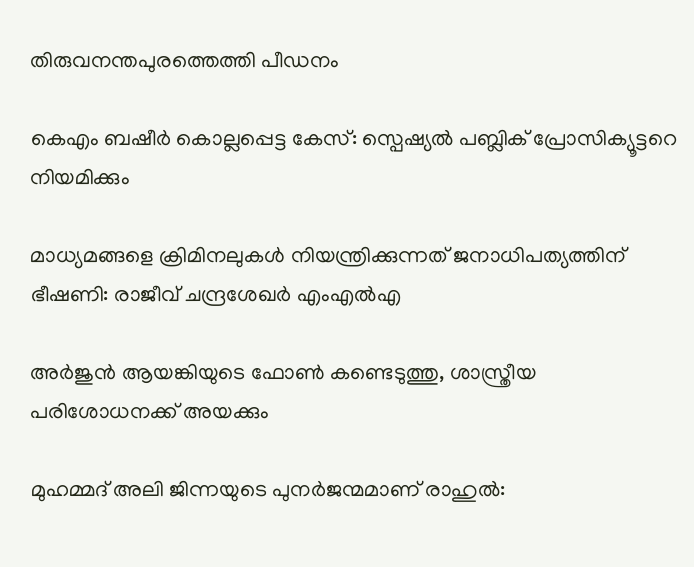തിരുവനന്തപുരത്തെത്തി പീഡനം

കെഎം ബഷീര്‍ കൊല്ലപ്പെട്ട കേസ്: സ്പെഷ്യല്‍ പബ്ലിക് പ്രോസിക്യൂട്ടറെ നിയമിക്കും

മാധ്യമങ്ങളെ ക്രിമിനലുകള്‍ നിയന്ത്രിക്കുന്നത് ജനാധിപത്യത്തിന് ഭീഷണി: രാജീവ് ചന്ദ്രശേഖര്‍ എംഎല്‍എ

അര്‍ജുന്‍ ആയങ്കിയുടെ ഫോണ്‍ കണ്ടെടുത്തു, ശാസ്ത്രീയ പരിശോധനക്ക് അയക്കും

മുഹമ്മദ് അലി ജിന്നയുടെ പുനർജന്മമാണ് രാഹുൽ: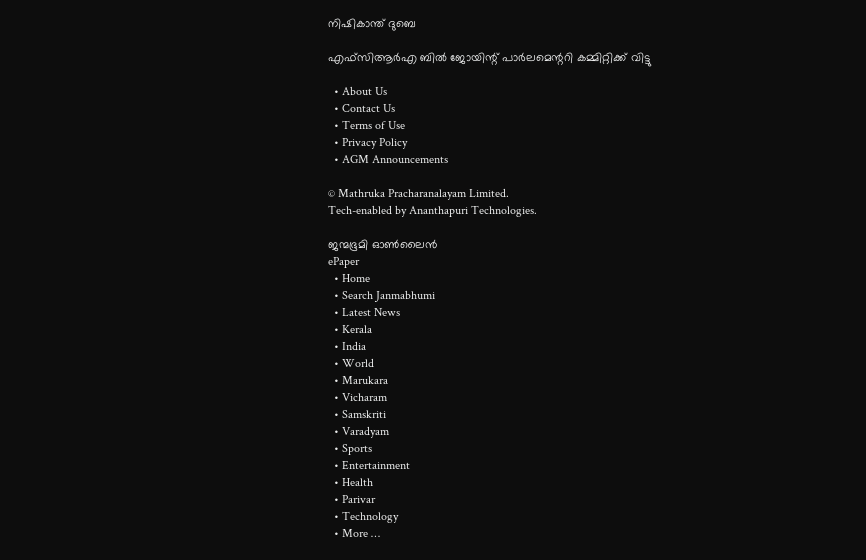നിഷികാന്ത് ദുബെ

എഫ്‌സിആർഎ ബിൽ ജോയിന്റ് പാർലമെന്ററി കമ്മിറ്റിക്ക് വിട്ടു

  • About Us
  • Contact Us
  • Terms of Use
  • Privacy Policy
  • AGM Announcements

© Mathruka Pracharanalayam Limited.
Tech-enabled by Ananthapuri Technologies.

ജന്മഭൂമി ഓണ്‍ലൈന്‍
ePaper
  • Home
  • Search Janmabhumi
  • Latest News
  • Kerala
  • India
  • World
  • Marukara
  • Vicharam
  • Samskriti
  • Varadyam
  • Sports
  • Entertainment
  • Health
  • Parivar
  • Technology
  • More …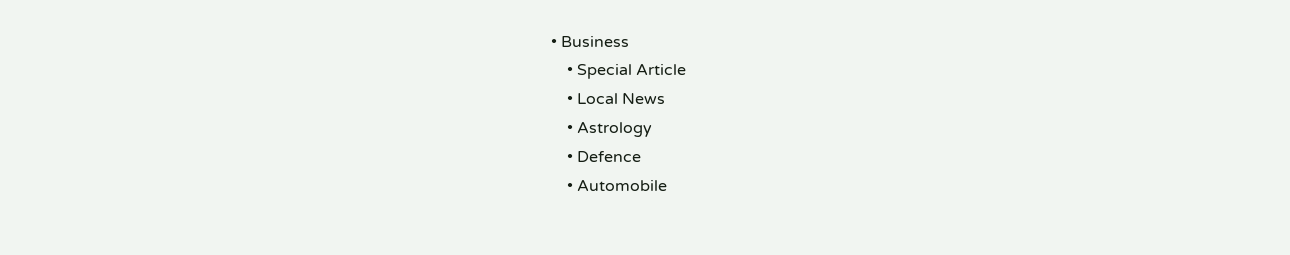• Business
    • Special Article
    • Local News
    • Astrology
    • Defence
    • Automobile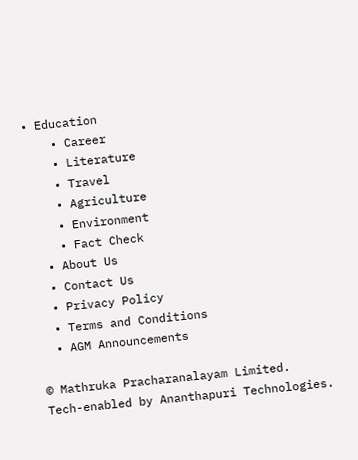• Education
    • Career
    • Literature
    • Travel
    • Agriculture
    • Environment
    • Fact Check
  • About Us
  • Contact Us
  • Privacy Policy
  • Terms and Conditions
  • AGM Announcements

© Mathruka Pracharanalayam Limited.
Tech-enabled by Ananthapuri Technologies.